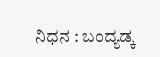ನಿಧನ : ಬಂದ್ಯಡ್ಕ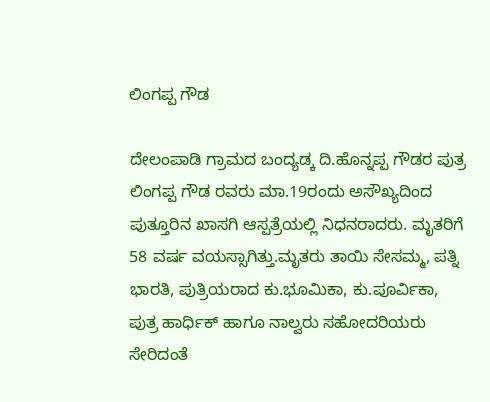ಲಿಂಗಪ್ಪ ಗೌಡ

ದೇಲಂಪಾಡಿ ಗ್ರಾಮದ ಬಂದ್ಯಡ್ಕ ದಿ.ಹೊನ್ನಪ್ಪ ಗೌಡರ ಪುತ್ರ ಲಿಂಗಪ್ಪ ಗೌಡ ರವರು ಮಾ.19ರಂದು ಅಸೌಖ್ಯದಿಂದ ಪುತ್ತೂರಿನ ಖಾಸಗಿ ಆಸ್ಪತ್ರೆಯಲ್ಲಿ ನಿಧನರಾದರು. ಮೃತರಿಗೆ 58 ವರ್ಷ ವಯಸ್ಸಾಗಿತ್ತು.ಮೃತರು ತಾಯಿ ಸೇಸಮ್ಮ, ಪತ್ನಿ ಭಾರತಿ, ಪುತ್ರಿಯರಾದ ಕು.ಭೂಮಿಕಾ, ಕು.ಪೂರ್ವಿಕಾ, ಪುತ್ರ ಹಾರ್ಧಿಕ್ ಹಾಗೂ ನಾಲ್ವರು ಸಹೋದರಿಯರು ಸೇರಿದಂತೆ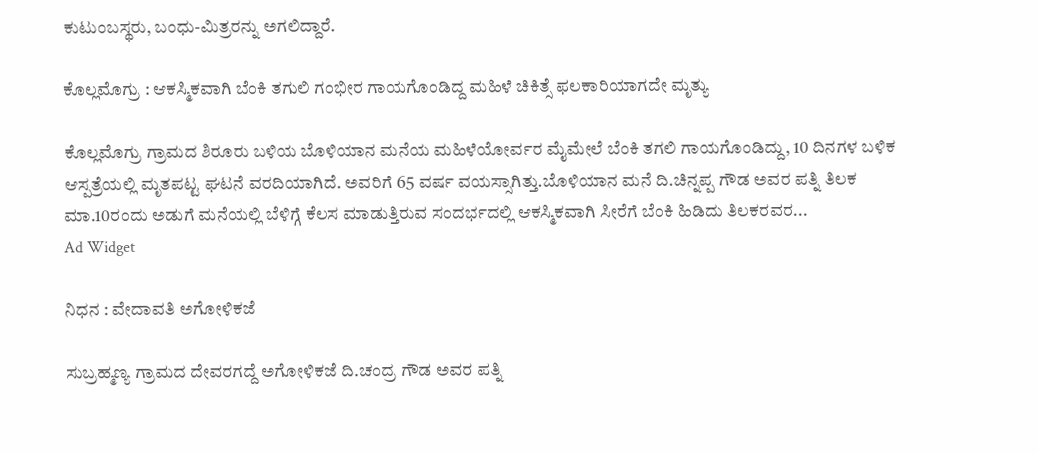ಕುಟುಂಬಸ್ಥರು, ಬಂಧು-ಮಿತ್ರರನ್ನು ಅಗಲಿದ್ದಾರೆ.

ಕೊಲ್ಲಮೊಗ್ರು : ಆಕಸ್ಮಿಕವಾಗಿ ಬೆಂಕಿ ತಗುಲಿ ಗಂಭೀರ ಗಾಯಗೊಂಡಿದ್ದ ಮಹಿಳೆ ಚಿಕಿತ್ಸೆ ಫಲಕಾರಿಯಾಗದೇ ಮೃತ್ಯು

ಕೊಲ್ಲಮೊಗ್ರು ಗ್ರಾಮದ ಶಿರೂರು ಬಳಿಯ ಬೊಳಿಯಾನ ಮನೆಯ ಮಹಿಳೆಯೋರ್ವರ ಮೈಮೇಲೆ ಬೆಂಕಿ ತಗಲಿ ಗಾಯಗೊಂಡಿದ್ದು, 10 ದಿನಗಳ ಬಳಿಕ ಆಸ್ಪತ್ರೆಯಲ್ಲಿ ಮೃತಪಟ್ಟ ಘಟನೆ ವರದಿಯಾಗಿದೆ. ಅವರಿಗೆ 65 ವರ್ಷ ವಯಸ್ಸಾಗಿತ್ತು.ಬೊಳಿಯಾನ ಮನೆ ದಿ.ಚಿನ್ನಪ್ಪ ಗೌಡ ಅವರ ಪತ್ನಿ ತಿಲಕ ಮಾ.10ರಂದು ಅಡುಗೆ ಮನೆಯಲ್ಲಿ ಬೆಳಿಗ್ಗೆ ಕೆಲಸ ಮಾಡುತ್ತಿರುವ ಸಂದರ್ಭದಲ್ಲಿ ಆಕಸ್ಮಿಕವಾಗಿ ಸೀರೆಗೆ ಬೆಂಕಿ ಹಿಡಿದು ತಿಲಕರವರ...
Ad Widget

ನಿಧನ : ವೇದಾವತಿ ಅಗೋಳಿಕಜೆ

ಸುಬ್ರಹ್ಮಣ್ಯ ಗ್ರಾಮದ ದೇವರಗದ್ದೆ ಅಗೋಳಿಕಜೆ ದಿ.ಚಂದ್ರ ಗೌಡ ಅವರ ಪತ್ನಿ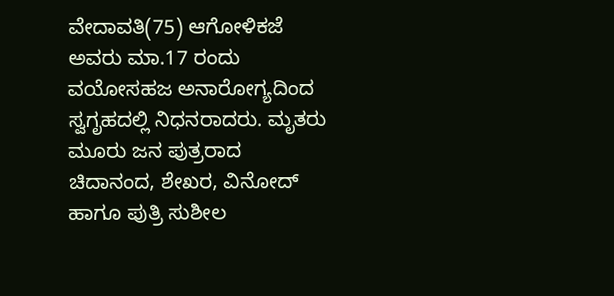ವೇದಾವತಿ(75) ಆಗೋಳಿಕಜೆ ಅವರು ಮಾ.17 ರಂದು ವಯೋಸಹಜ ಅನಾರೋಗ್ಯದಿಂದ ಸ್ವಗೃಹದಲ್ಲಿ ನಿಧನರಾದರು. ಮೃತರು ಮೂರು ಜನ ಪುತ್ರರಾದ ಚಿದಾನಂದ, ಶೇಖರ, ವಿನೋದ್ ಹಾಗೂ ಪುತ್ರಿ ಸುಶೀಲ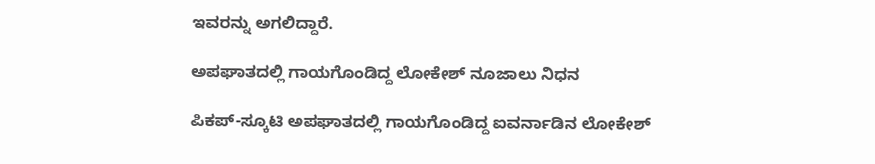ಇವರನ್ನು ಅಗಲಿದ್ದಾರೆ.

ಅಪಘಾತದಲ್ಲಿ ಗಾಯಗೊಂಡಿದ್ದ ಲೋಕೇಶ್ ನೂಜಾಲು ನಿಧನ

ಪಿಕಪ್-ಸ್ಕೂಟಿ ಅಪಘಾತದಲ್ಲಿ ಗಾಯಗೊಂಡಿದ್ದ ಐವರ್ನಾಡಿನ ಲೋಕೇಶ್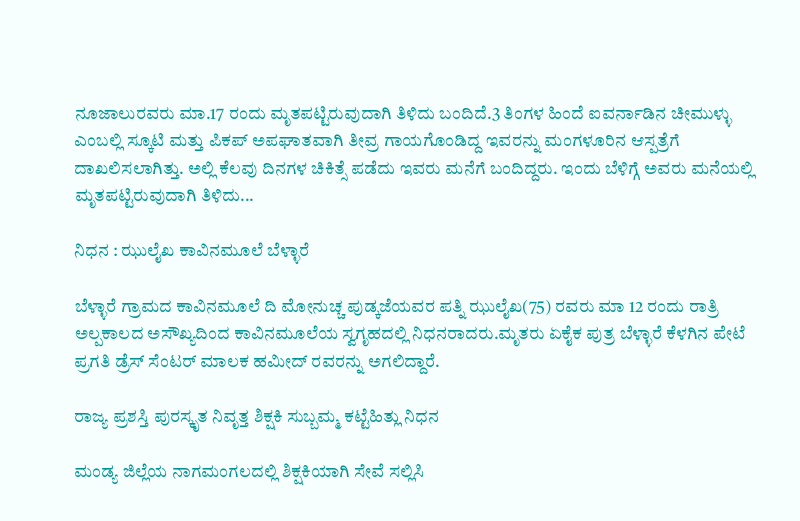ನೂಜಾಲುರವರು ಮಾ.17 ರಂದು ಮೃತಪಟ್ಟಿರುವುದಾಗಿ ತಿಳಿದು ಬಂದಿದೆ.3 ತಿಂಗಳ ಹಿಂದೆ ಐವರ್ನಾಡಿನ ಚೀಮುಳ್ಳು ಎಂಬಲ್ಲಿ ಸ್ಕೂಟಿ ಮತ್ತು ಪಿಕಪ್ ಅಪಘಾತವಾಗಿ ತೀವ್ರ ಗಾಯಗೊಂಡಿದ್ದ ಇವರನ್ನು ಮಂಗಳೂರಿನ ಆಸ್ಪತ್ರೆಗೆ ದಾಖಲಿಸಲಾಗಿತ್ತು. ಅಲ್ಲಿ ಕೆಲವು ದಿನಗಳ ಚಿಕಿತ್ಸೆ ಪಡೆದು ಇವರು ಮನೆಗೆ ಬಂದಿದ್ದರು. ಇಂದು ಬೆಳಿಗ್ಗೆ ಅವರು ಮನೆಯಲ್ಲಿ ಮೃತಪಟ್ಟಿರುವುದಾಗಿ ತಿಳಿದು...

ನಿಧನ : ಝುಲೈಖ ಕಾವಿನಮೂಲೆ ಬೆಳ್ಳಾರೆ

ಬೆಳ್ಳಾರೆ ಗ್ರಾಮದ ಕಾವಿನಮೂಲೆ ದಿ ಮೋನುಚ್ಚ ಪುಡ್ಕಜೆಯವರ ಪತ್ನಿ ಝುಲೈಖ(75) ರವರು ಮಾ 12 ರಂದು ರಾತ್ರಿ ಅಲ್ಪಕಾಲದ ಅಸೌಖ್ಯದಿಂದ ಕಾವಿನಮೂಲೆಯ ಸ್ವಗೃಹದಲ್ಲಿ ನಿಧನರಾದರು.ಮೃತರು ಏಕೈಕ ಪುತ್ರ ಬೆಳ್ಳಾರೆ ಕೆಳಗಿನ ಪೇಟೆ ಪ್ರಗತಿ ಡ್ರೆಸ್ ಸೆಂಟರ್ ಮಾಲಕ ಹಮೀದ್ ರವರನ್ನು ಅಗಲಿದ್ದಾರೆ.

ರಾಜ್ಯ ಪ್ರಶಸ್ತಿ ಪುರಸ್ಕೃತ ನಿವೃತ್ತ ಶಿಕ್ಷಕಿ ಸುಬ್ಬಮ್ಮ ಕಟ್ಟೆಹಿತ್ಲು ನಿಧನ

ಮಂಡ್ಯ ಜಿಲ್ಲೆಯ ನಾಗಮಂಗಲದಲ್ಲಿ ಶಿಕ್ಷಕಿಯಾಗಿ ಸೇವೆ ಸಲ್ಲಿಸಿ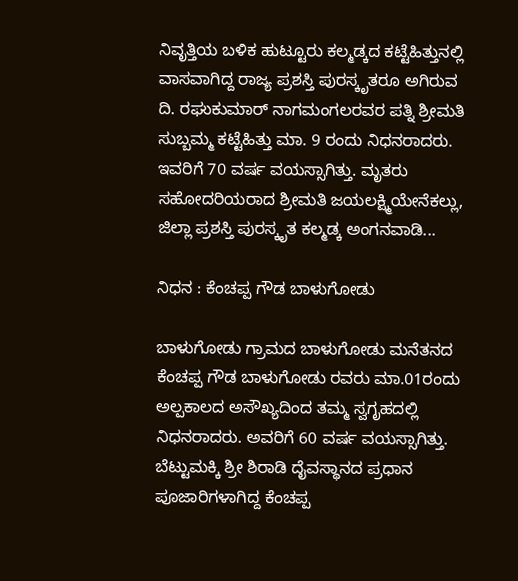ನಿವೃತ್ತಿಯ ಬಳಿಕ ಹುಟ್ಟೂರು ಕಲ್ಮಡ್ಕದ ಕಟ್ಟೆಹಿತ್ತುನಲ್ಲಿ ವಾಸವಾಗಿದ್ದ ರಾಜ್ಯ ಪ್ರಶಸ್ತಿ ಪುರಸ್ಕೃತರೂ ಅಗಿರುವ ದಿ. ರಘುಕುಮಾ‌ರ್ ನಾಗಮಂಗಲರವರ ಪತ್ನಿ ಶ್ರೀಮತಿ ಸುಬ್ಬಮ್ಮ ಕಟ್ಟೆಹಿತ್ತು ಮಾ. 9 ರಂದು ನಿಧನರಾದರು. ಇವರಿಗೆ 70 ವರ್ಷ ವಯಸ್ಸಾಗಿತ್ತು. ಮೃತರು ಸಹೋದರಿಯರಾದ ಶ್ರೀಮತಿ ಜಯಲಕ್ಷ್ಮಿಯೇನೆಕಲ್ಲು, ಜಿಲ್ಲಾ ಪ್ರಶಸ್ತಿ ಪುರಸ್ಕೃತ ಕಲ್ಮಡ್ಕ ಅಂಗನವಾಡಿ...

ನಿಧನ : ಕೆಂಚಪ್ಪ ಗೌಡ ಬಾಳುಗೋಡು

ಬಾಳುಗೋಡು ಗ್ರಾಮದ ಬಾಳುಗೋಡು ಮನೆತನದ ಕೆಂಚಪ್ಪ ಗೌಡ ಬಾಳುಗೋಡು ರವರು ಮಾ.01ರಂದು ಅಲ್ಪಕಾಲದ ಅಸೌಖ್ಯದಿಂದ ತಮ್ಮ ಸ್ವಗೃಹದಲ್ಲಿ ನಿಧನರಾದರು. ಅವರಿಗೆ 60 ವರ್ಷ ವಯಸ್ಸಾಗಿತ್ತು. ಬೆಟ್ಟುಮಕ್ಕಿ ಶ್ರೀ ಶಿರಾಡಿ ದೈವಸ್ಥಾನದ ಪ್ರಧಾನ ಪೂಜಾರಿಗಳಾಗಿದ್ದ ಕೆಂಚಪ್ಪ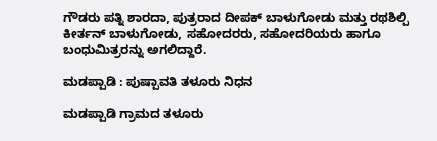ಗೌಡರು ಪತ್ನಿ ಶಾರದಾ, ಪುತ್ರರಾದ ದೀಪಕ್ ಬಾಳುಗೋಡು ಮತ್ತು ರಥಶಿಲ್ಪಿ ಕೀರ್ತನ್ ಬಾಳುಗೋಡು, ಸಹೋದರರು, ಸಹೋದರಿಯರು ಹಾಗೂ ಬಂಧುಮಿತ್ರರನ್ನು ಅಗಲಿದ್ದಾರೆ.

ಮಡಪ್ಪಾಡಿ : ಪುಷ್ಪಾವತಿ ತಳೂರು ನಿಧನ

ಮಡಪ್ಪಾಡಿ ಗ್ರಾಮದ ತಳೂರು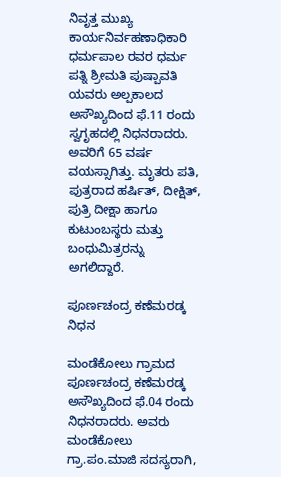ನಿವೃತ್ತ ಮುಖ್ಯ ಕಾರ್ಯನಿರ್ವಹಣಾಧಿಕಾರಿ ಧರ್ಮಪಾಲ ರವರ ಧರ್ಮ ಪತ್ನಿ ಶ್ರೀಮತಿ ಪುಷ್ಪಾವತಿ ಯವರು ಅಲ್ಪಕಾಲದ ಅಸೌಖ್ಯದಿಂದ ಫೆ.11 ರಂದು ಸ್ವಗೃಹದಲ್ಲಿ ನಿಧನರಾದರು. ಅವರಿಗೆ 65 ವರ್ಷ ವಯಸ್ಸಾಗಿತ್ತು. ಮೃತರು ಪತಿ, ಪುತ್ರರಾದ ಹರ್ಷಿತ್, ದೀಕ್ಷಿತ್, ಪುತ್ರಿ ದೀಕ್ಷಾ ಹಾಗೂ ಕುಟುಂಬಸ್ಥರು ಮತ್ತು ಬಂಧುಮಿತ್ರರನ್ನು ಅಗಲಿದ್ದಾರೆ.

ಪೂರ್ಣಚಂದ್ರ ಕಣೆಮರಡ್ಕ ನಿಧನ

ಮಂಡೆಕೋಲು ಗ್ರಾಮದ  ಪೂರ್ಣಚಂದ್ರ ಕಣೆಮರಡ್ಕ ಅಸೌಖ್ಯದಿಂದ ಫೆ.04 ರಂದು ನಿಧನರಾದರು. ಅವರು  ಮಂಡೆಕೋಲು ಗ್ರಾ.ಪಂ.ಮಾಜಿ ಸದಸ್ಯರಾಗಿ,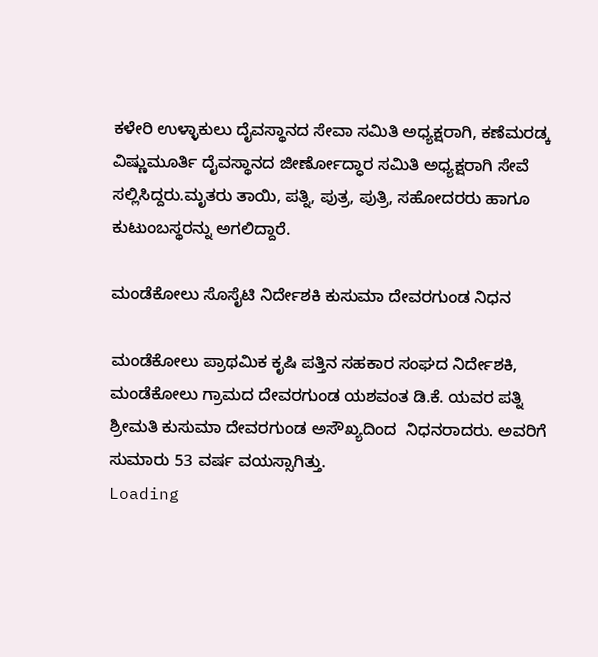ಕಳೇರಿ ಉಳ್ಳಾಕುಲು ದೈವಸ್ಥಾನದ ಸೇವಾ ಸಮಿತಿ ಅಧ್ಯಕ್ಷರಾಗಿ, ಕಣೆಮರಡ್ಕ ವಿಷ್ಣುಮೂರ್ತಿ ದೈವಸ್ಥಾನದ ಜೀರ್ಣೋದ್ಧಾರ ಸಮಿತಿ ಅಧ್ಯಕ್ಷರಾಗಿ ಸೇವೆ ಸಲ್ಲಿಸಿದ್ದರು.ಮೃತರು ತಾಯಿ, ಪತ್ನಿ, ಪುತ್ರ, ಪುತ್ರಿ, ಸಹೋದರರು ಹಾಗೂ ಕುಟುಂಬಸ್ಥರನ್ನು ಅಗಲಿದ್ದಾರೆ.

ಮಂಡೆಕೋಲು ಸೊಸೈಟಿ ನಿರ್ದೇಶಕಿ ಕುಸುಮಾ ದೇವರಗುಂಡ ನಿಧನ

ಮಂಡೆಕೋಲು ಪ್ರಾಥಮಿಕ ಕೃಷಿ ಪತ್ತಿನ ಸಹಕಾರ ಸಂಘದ ನಿರ್ದೇಶಕಿ, ಮಂಡೆಕೋಲು ಗ್ರಾಮದ ದೇವರಗುಂಡ ಯಶವಂತ ಡಿ.ಕೆ. ಯವರ ಪತ್ನಿ ಶ್ರೀಮತಿ ಕುಸುಮಾ ದೇವರಗುಂಡ ಅಸೌಖ್ಯದಿಂದ  ನಿಧನರಾದರು. ಅವರಿಗೆ ಸುಮಾರು 53 ವರ್ಷ ವಯಸ್ಸಾಗಿತ್ತು.
Loading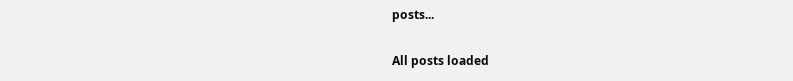posts...

All posts loaded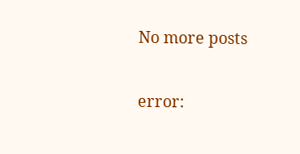No more posts

error: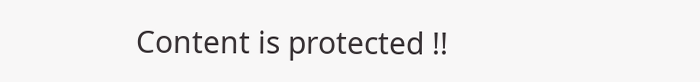Content is protected !!